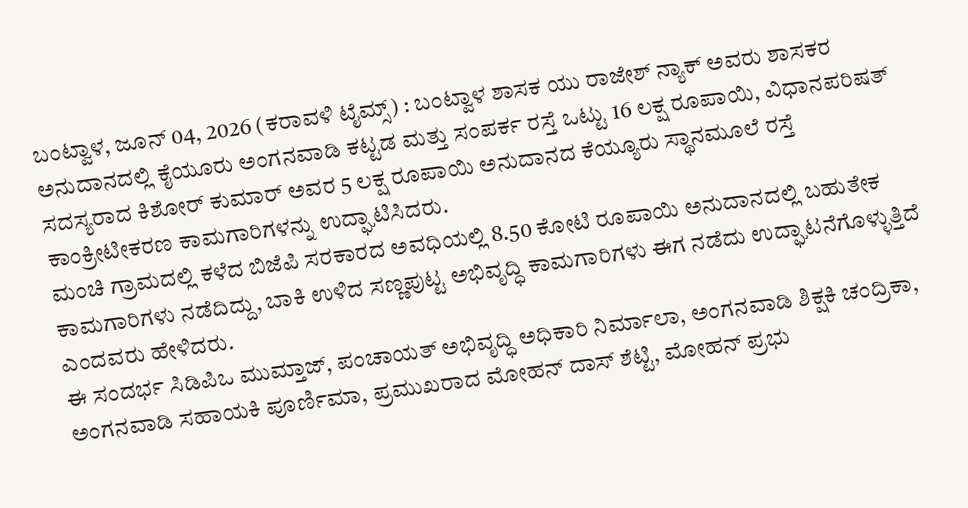ಬಂಟ್ವಾಳ, ಜೂನ್ 04, 2026 (ಕರಾವಳಿ ಟೈಮ್ಸ್) : ಬಂಟ್ವಾಳ ಶಾಸಕ ಯು ರಾಜೇಶ್ ನ್ಯಾಕ್ ಅವರು ಶಾಸಕರ ಅನುದಾನದಲ್ಲಿ ಕೈಯೂರು ಅಂಗನವಾಡಿ ಕಟ್ಟಡ ಮತ್ತು ಸಂಪರ್ಕ ರಸ್ತೆ ಒಟ್ಟು 16 ಲಕ್ಷ ರೂಪಾಯಿ, ವಿಧಾನಪರಿಷತ್ ಸದಸ್ಯರಾದ ಕಿಶೋರ್ ಕುಮಾರ್ ಅವರ 5 ಲಕ್ಷ ರೂಪಾಯಿ ಅನುದಾನದ ಕೆಯ್ಯೂರು ಸ್ಥಾನಮೂಲೆ ರಸ್ತೆ ಕಾಂಕ್ರೀಟೀಕರಣ ಕಾಮಗಾರಿಗಳನ್ನು ಉದ್ಘಾಟಿಸಿದರು.
ಮಂಚಿ ಗ್ರಾಮದಲ್ಲಿ ಕಳೆದ ಬಿಜೆಪಿ ಸರಕಾರದ ಅವಧಿಯಲ್ಲಿ 8.50 ಕೋಟಿ ರೂಪಾಯಿ ಅನುದಾನದಲ್ಲಿ ಬಹುತೇಕ ಕಾಮಗಾರಿಗಳು ನಡೆದಿದ್ದು, ಬಾಕಿ ಉಳಿದ ಸಣ್ಣಪುಟ್ಟ ಅಭಿವೃದ್ಧಿ ಕಾಮಗಾರಿಗಳು ಈಗ ನಡೆದು ಉದ್ಘಾಟನೆಗೊಳ್ಳುತ್ತಿದೆ ಎಂದವರು ಹೇಳಿದರು.
ಈ ಸಂದರ್ಭ ಸಿಡಿಪಿಒ ಮುಮ್ತಾಜ್, ಪಂಚಾಯತ್ ಅಭಿವೃದ್ಧಿ ಅಧಿಕಾರಿ ನಿರ್ಮಾಲಾ, ಅಂಗನವಾಡಿ ಶಿಕ್ಷಕಿ ಚಂದ್ರಿಕಾ, ಅಂಗನವಾಡಿ ಸಹಾಯಕಿ ಪೂರ್ಣಿಮಾ, ಪ್ರಮುಖರಾದ ಮೋಹನ್ ದಾಸ್ ಶೆಟ್ಟಿ, ಮೋಹನ್ ಪ್ರಭು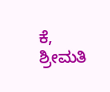ಕೆ, ಶ್ರೀಮತಿ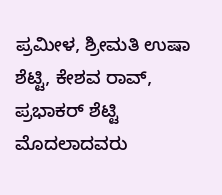ಪ್ರಮೀಳ, ಶ್ರೀಮತಿ ಉಷಾ ಶೆಟ್ಟಿ, ಕೇಶವ ರಾವ್, ಪ್ರಭಾಕರ್ ಶೆಟ್ಟಿ ಮೊದಲಾದವರು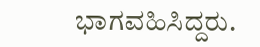ಭಾಗವಹಿಸಿದ್ದರು.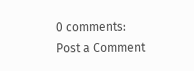0 comments:
Post a Comment